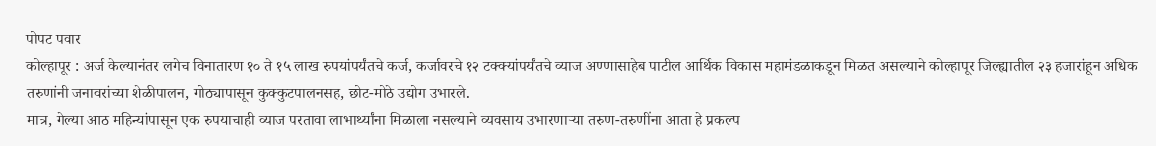पोपट पवार
कोल्हापूर : अर्ज केल्यानंतर लगेच विनातारण १० ते १५ लाख रुपयांपर्यंतचे कर्ज, कर्जावरचे १२ टक्क्यांपर्यंतचे व्याज अण्णासाहेब पाटील आर्थिक विकास महामंडळाकडून मिळत असल्याने कोल्हापूर जिल्ह्यातील २३ हजारांहून अधिक तरुणांनी जनावरांच्या शेळीपालन, गोठ्यापासून कुक्कुटपालनसह, छोट-मोठे उद्योग उभारले.
मात्र, गेल्या आठ महिन्यांपासून एक रुपयाचाही व्याज परतावा लाभार्थ्यांना मिळाला नसल्याने व्यवसाय उभारणाऱ्या तरुण-तरुणींना आता हे प्रकल्प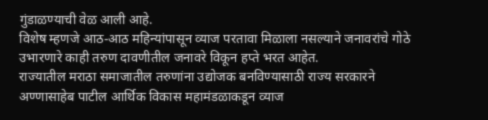गुंडाळण्याची वेळ आली आहे.
विशेष म्हणजे आठ-आठ महिन्यांपासून व्याज परतावा मिळाला नसल्याने जनावरांचे गोठे उभारणारे काही तरुण दावणीतील जनावरे विकून हप्ते भरत आहेत.
राज्यातील मराठा समाजातील तरुणांना उद्योजक बनविण्यासाठी राज्य सरकारने अण्णासाहेब पाटील आर्थिक विकास महामंडळाकडून व्याज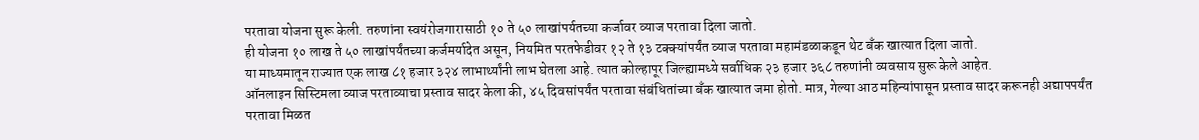परतावा योजना सुरू केली. तरुणांना स्वयंरोजगारासाठी १० ते ५० लाखांपर्यतच्या कर्जावर व्याज परतावा दिला जातो.
ही योजना १० लाख ते ५० लाखांपर्यंतच्या कर्जमर्यादेत असून, नियमित परतफेडीवर १२ ते १३ टक्क्यांपर्यंत व्याज परतावा महामंडळाकडून थेट बँक खात्यात दिला जातो.
या माध्यमातून राज्यात एक लाख ८१ हजार ३२४ लाभार्थ्यांनी लाभ घेतला आहे. त्यात कोल्हापूर जिल्ह्यामध्ये सर्वाधिक २३ हजार ३६८ तरुणांनी व्यवसाय सुरू केले आहेत.
ऑनलाइन सिस्टिमला व्याज परताव्याचा प्रस्ताव सादर केला की, ४५ दिवसांपर्यंत परतावा संबंधितांच्या बँक खात्यात जमा होतो. मात्र, गेल्या आठ महिन्यांपासून प्रस्ताव सादर करूनही अद्यापपर्यंत परतावा मिळत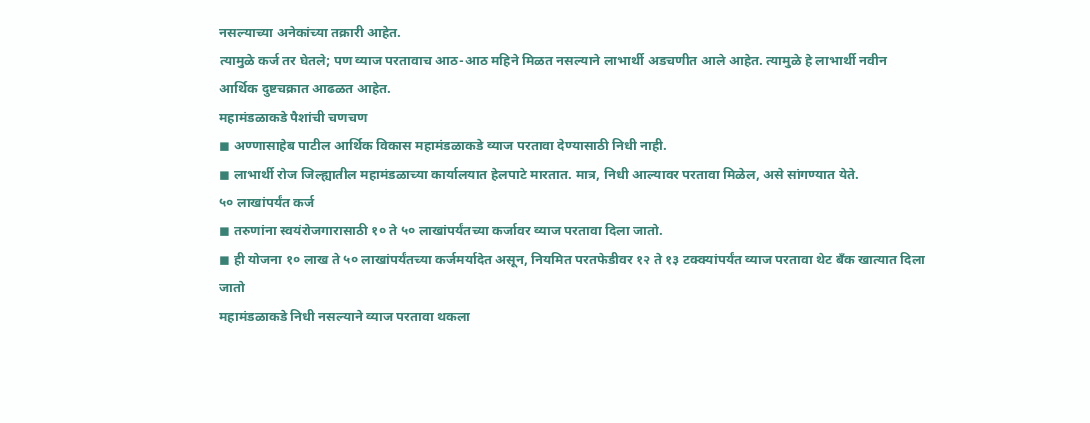नसल्याच्या अनेकांच्या तक्रारी आहेत.
त्यामुळे कर्ज तर घेतले; पण व्याज परतावाच आठ-आठ महिने मिळत नसल्याने लाभार्थी अडचणीत आले आहेत. त्यामुळे हे लाभार्थी नवीन आर्थिक दुष्टचक्रात आढळत आहेत.
महामंडळाकडे पैशांची चणचण
◼ अण्णासाहेब पाटील आर्थिक विकास महामंडळाकडे व्याज परतावा देण्यासाठी निधी नाही.
◼ लाभार्थी रोज जिल्ह्यातील महामंडळाच्या कार्यालयात हेलपाटे मारतात. मात्र, निधी आल्यावर परतावा मिळेल, असे सांगण्यात येते.
५० लाखांपर्यंत कर्ज
◼ तरुणांना स्वयंरोजगारासाठी १० ते ५० लाखांपर्यंतच्या कर्जावर व्याज परतावा दिला जातो.
◼ ही योजना १० लाख ते ५० लाखांपर्यंतच्या कर्जमर्यादेत असून, नियमित परतफेडीवर १२ ते १३ टक्क्यांपर्यंत व्याज परतावा थेट बँक खात्यात दिला जातो
महामंडळाकडे निधी नसल्याने व्याज परतावा थकला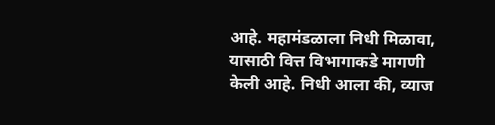आहे. महामंडळाला निधी मिळावा, यासाठी वित्त विभागाकडे मागणी केली आहे. निधी आला की, व्याज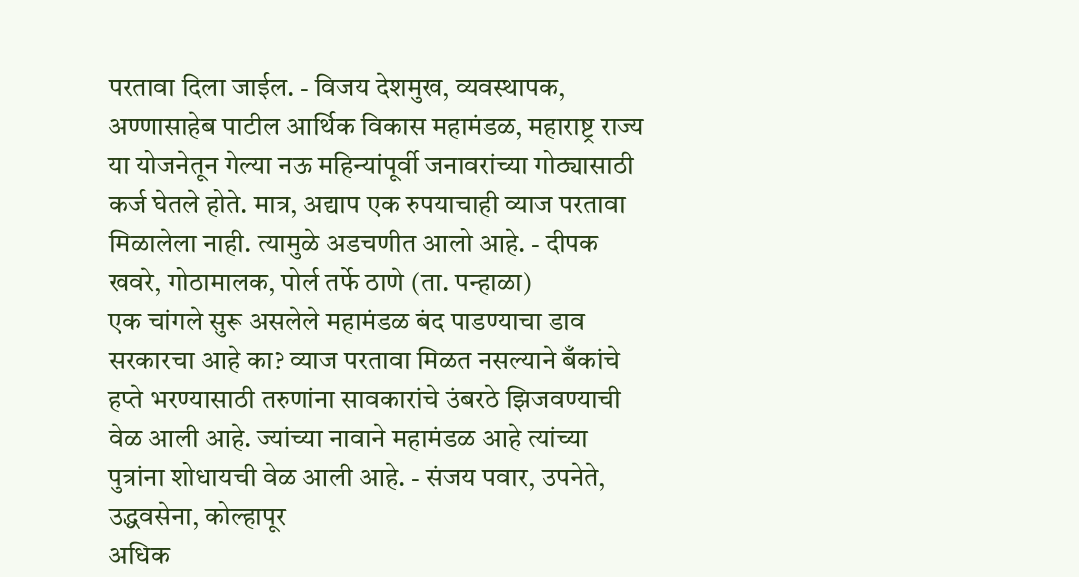परतावा दिला जाईल. - विजय देशमुख, व्यवस्थापक, अण्णासाहेब पाटील आर्थिक विकास महामंडळ, महाराष्ट्र राज्य
या योजनेतून गेल्या नऊ महिन्यांपूर्वी जनावरांच्या गोठ्यासाठी कर्ज घेतले होते. मात्र, अद्याप एक रुपयाचाही व्याज परतावा मिळालेला नाही. त्यामुळे अडचणीत आलो आहे. - दीपक खवरे, गोठामालक, पोर्ल तर्फे ठाणे (ता. पन्हाळा)
एक चांगले सुरू असलेले महामंडळ बंद पाडण्याचा डाव सरकारचा आहे का? व्याज परतावा मिळत नसल्याने बँकांचे हप्ते भरण्यासाठी तरुणांना सावकारांचे उंबरठे झिजवण्याची वेळ आली आहे. ज्यांच्या नावाने महामंडळ आहे त्यांच्या पुत्रांना शोधायची वेळ आली आहे. - संजय पवार, उपनेते, उद्धवसेना, कोल्हापूर
अधिक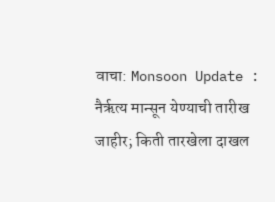वाचा: Monsoon Update : नैर्ऋत्य मान्सून येण्याची तारीख जाहीर; किती तारखेला दाखल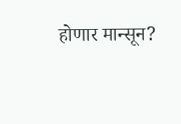होणार मान्सून?